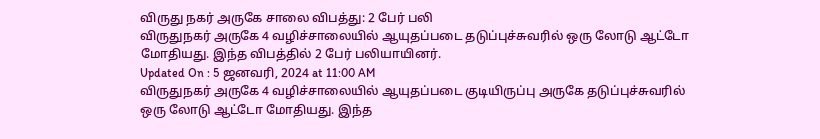விருது நகர் அருகே சாலை விபத்து: 2 பேர் பலி
விருதுநகர் அருகே 4 வழிச்சாலையில் ஆயுதப்படை தடுப்புச்சுவரில் ஒரு லோடு ஆட்டோ மோதியது. இந்த விபத்தில் 2 பேர் பலியாயினர்.
Updated On : 5 ஜனவரி, 2024 at 11:00 AM
விருதுநகர் அருகே 4 வழிச்சாலையில் ஆயுதப்படை குடியிருப்பு அருகே தடுப்புச்சுவரில் ஒரு லோடு ஆட்டோ மோதியது. இந்த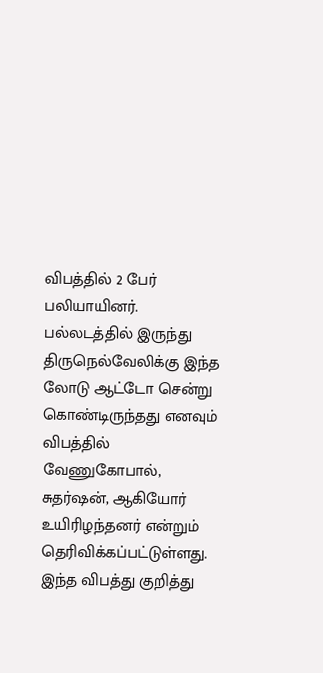விபத்தில் 2 பேர் பலியாயினர்.
பல்லடத்தில் இருந்து திருநெல்வேலிக்கு இந்த லோடு ஆட்டோ சென்று கொண்டிருந்தது எனவும் விபத்தில் வேணுகோபால், சுதர்ஷன், ஆகியோர் உயிரிழந்தனர் என்றும் தெரிவிக்கப்பட்டுள்ளது. இந்த விபத்து குறித்து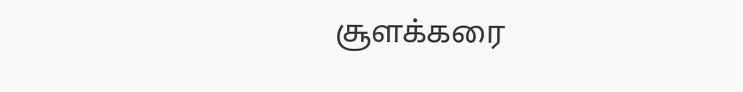சூளக்கரை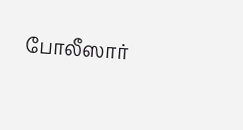போலீஸார்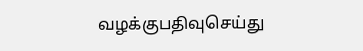வழக்குபதிவுசெய்து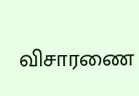விசாரணை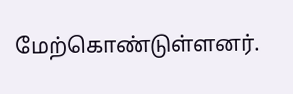மேற்கொண்டுள்ளனர்.